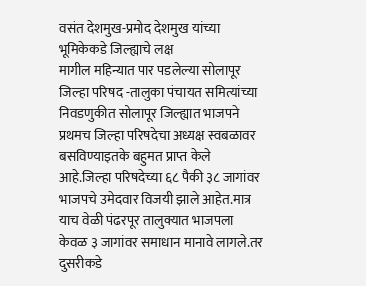वसंत देशमुख-प्रमोद देशमुख यांच्या भूमिकेकडे जिल्ह्याचे लक्ष
मागील महिन्यात पार पडलेल्या सोलापूर जिल्हा परिषद -तालुका पंचायत समित्यांच्या निवडणुकीत सोलापूर जिल्ह्यात भाजपने प्रथमच जिल्हा परिषदेचा अध्यक्ष स्वबळावर बसविण्याइतके बहुमत प्राप्त केले आहे.जिल्हा परिषदेच्या ६८ पैकी ३८ जागांवर भाजपचे उमेदवार विजयी झाले आहेत.मात्र याच वेळी पंढरपूर तालुक्यात भाजपला केवळ ३ जागांवर समाधान मानावे लागले.तर दुसरीकडे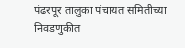पंढरपूर तालुका पंचायत समितीच्या निवडणुकीत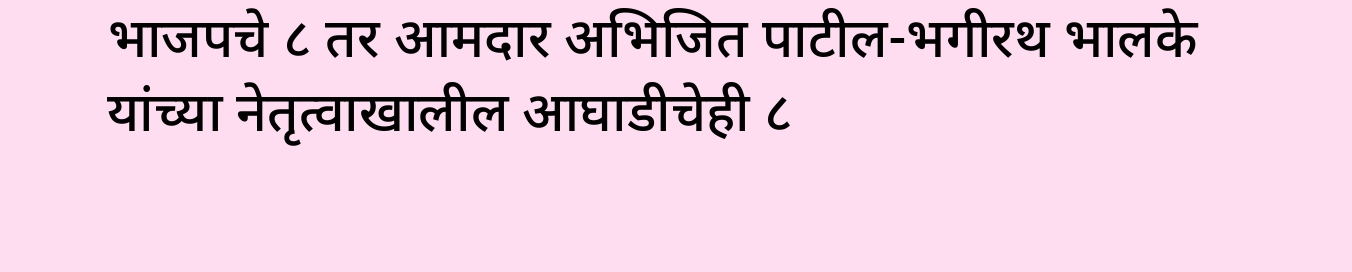भाजपचे ८ तर आमदार अभिजित पाटील-भगीरथ भालके यांच्या नेतृत्वाखालील आघाडीचेही ८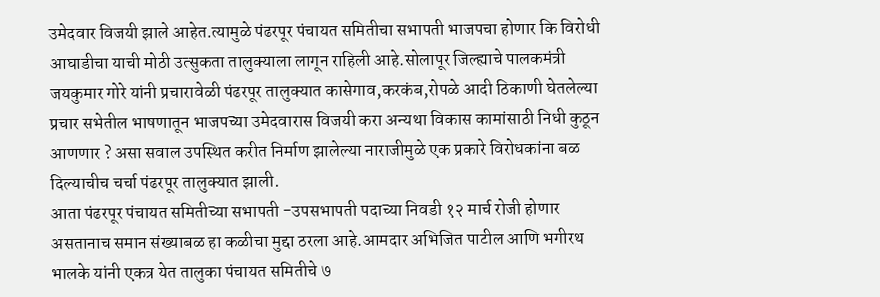उमेदवार विजयी झाले आहेत.त्यामुळे पंढरपूर पंचायत समितीचा सभापती भाजपचा होणार कि विरोधी आघाडीचा याची मोठी उत्सुकता तालुक्याला लागून राहिली आहे.सोलापूर जिल्ह्याचे पालकमंत्री जयकुमार गोरे यांनी प्रचारावेळी पंढरपूर तालुक्यात कासेगाव,करकंब,रोपळे आदी ठिकाणी घेतलेल्या प्रचार सभेतील भाषणातून भाजपच्या उमेदवारास विजयी करा अन्यथा विकास कामांसाठी निधी कुठून आणणार ? असा सवाल उपस्थित करीत निर्माण झालेल्या नाराजीमुळे एक प्रकारे विरोधकांना बळ दिल्याचीच चर्चा पंढरपूर तालुक्यात झाली.
आता पंढरपूर पंचायत समितीच्या सभापती -उपसभापती पदाच्या निवडी १२ मार्च रोजी होणार असतानाच समान संख्याबळ हा कळीचा मुद्दा ठरला आहे.आमदार अभिजित पाटील आणि भगीरथ भालके यांनी एकत्र येत तालुका पंचायत समितीचे ७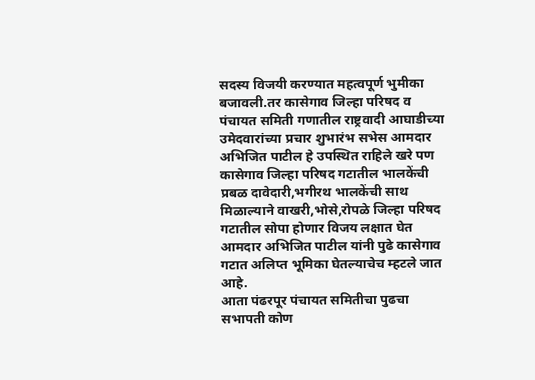सदस्य विजयी करण्यात महत्वपूर्ण भुमीका बजावली.तर कासेगाव जिल्हा परिषद व पंचायत समिती गणातील राष्ट्रवादी आघाडीच्या उमेदवारांच्या प्रचार शुभारंभ सभेस आमदार अभिजित पाटील हे उपस्थित राहिले खरे पण कासेगाव जिल्हा परिषद गटातील भालकेंची प्रबळ दावेदारी,भगीरथ भालकेंची साथ मिळाल्याने वाखरी,भोसे,रोपळे जिल्हा परिषद गटातील सोपा होणार विजय लक्षात घेत आमदार अभिजित पाटील यांनी पुढे कासेगाव गटात अलिप्त भूमिका घेतल्याचेच म्हटले जात आहे.
आता पंढरपूर पंचायत समितीचा पुढचा सभापती कोण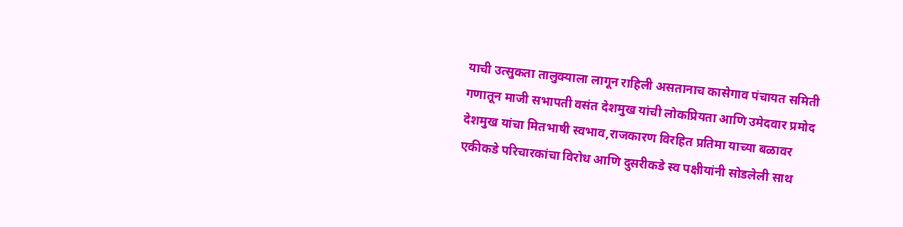याची उत्सुकता तालुक्याला लागून राहिली असतानाच कासेगाव पंचायत समिती गणातून माजी सभापती वसंत देशमुख यांची लोकप्रियता आणि उमेदवार प्रमोद देशमुख यांचा मितभाषी स्वभाव,राजकारण विरहित प्रतिमा याच्या बळावर एकीकडे परिचारकांचा विरोध आणि दुसरीकडे स्व पक्षीयांनी सोडलेली साथ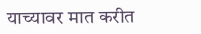याच्यावर मात करीत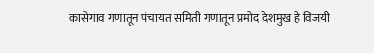कासेगाव गणातून पंचायत समिती गणातून प्रमोद देशमुख हे विजयी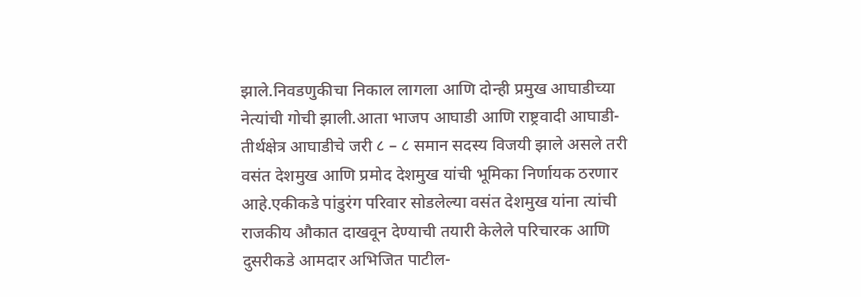झाले.निवडणुकीचा निकाल लागला आणि दोन्ही प्रमुख आघाडीच्या नेत्यांची गोची झाली.आता भाजप आघाडी आणि राष्ट्रवादी आघाडी-तीर्थक्षेत्र आघाडीचे जरी ८ – ८ समान सदस्य विजयी झाले असले तरी वसंत देशमुख आणि प्रमोद देशमुख यांची भूमिका निर्णायक ठरणार आहे.एकीकडे पांडुरंग परिवार सोडलेल्या वसंत देशमुख यांना त्यांची राजकीय औकात दाखवून देण्याची तयारी केलेले परिचारक आणि दुसरीकडे आमदार अभिजित पाटील-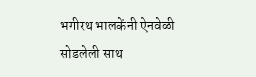भगीरथ भालकेंनी ऐनवेळी सोडलेली साथ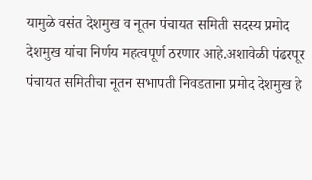यामुळे वसंत देशमुख व नूतन पंचायत समिती सदस्य प्रमोद देशमुख यांचा निर्णय महत्वपूर्ण ठरणार आहे.अशावेळी पंढरपूर पंचायत समितीचा नूतन सभापती निवडताना प्रमोद देशमुख हे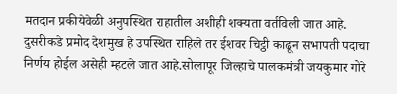मतदान प्रकीयेवेळी अनुपस्थित राहातील अशीही शक्यता वर्तविली जात आहे.
दुसरीकडे प्रमोद देशमुख हे उपस्थित राहिले तर ईशवर चिट्ठी काढून सभापती पदाचा निर्णय होईल असेही म्हटले जात आहे.सोलापूर जिल्हाचे पालकमंत्री जयकुमार गोरे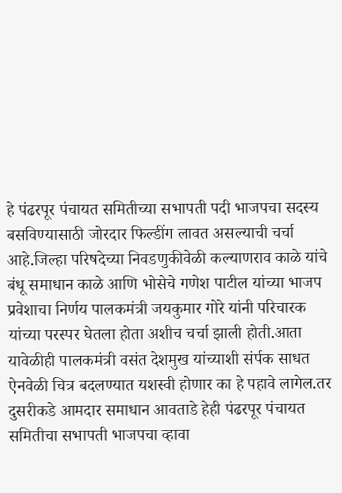हे पंढरपूर पंचायत समितीच्या सभापती पदी भाजपचा सदस्य बसविण्यासाठी जोरदार फिल्डींग लावत असल्याची चर्चा आहे.जिल्हा परिषदेच्या निवडणुकीवेळी कल्याणराव काळे यांचे बंधू समाधान काळे आणि भोसेचे गणेश पाटील यांच्या भाजप प्रवेशाचा निर्णय पालकमंत्री जयकुमार गोरे यांनी परिचारक यांच्या परस्पर घेतला होता अशीच चर्चा झाली होती.आता यावेळीही पालकमंत्री वसंत देशमुख यांच्याशी संर्पक साधत ऐनवेळी चित्र बदलण्यात यशस्वी होणार का हे पहावे लागेल.तर दुसरीकडे आमदार समाधान आवताडे हेही पंढरपूर पंचायत समितीचा सभापती भाजपचा व्हावा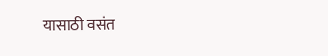यासाठी वसंत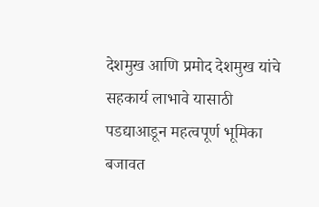देशमुख आणि प्रमोद देशमुख यांचे सहकार्य लाभावे यासाठी पडद्याआडून महत्वपूर्ण भूमिका बजावत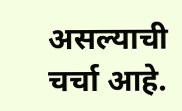असल्याची चर्चा आहे.